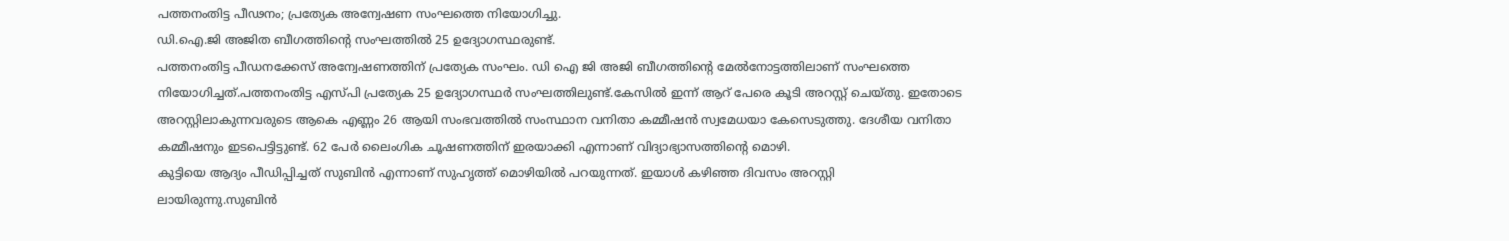പത്തനംതിട്ട പീഢനം; പ്രത്യേക അന്വേഷണ സംഘത്തെ നിയോഗിച്ചു.
ഡി.ഐ.ജി അജിത ബീഗത്തിന്റെ സംഘത്തിൽ 25 ഉദ്യോഗസ്ഥരുണ്ട്.
പത്തനംതിട്ട പീഡനക്കേസ് അന്വേഷണത്തിന് പ്രത്യേക സംഘം. ഡി ഐ ജി അജി ബീഗത്തിൻ്റെ മേൽനോട്ടത്തിലാണ് സംഘത്തെ നിയോഗിച്ചത്.പത്തനംതിട്ട എസ്പി പ്രത്യേക 25 ഉദ്യോഗസ്ഥർ സംഘത്തിലുണ്ട്.കേസിൽ ഇന്ന് ആറ് പേരെ കൂടി അറസ്റ്റ് ചെയ്തു. ഇതോടെ അറസ്റ്റിലാകുന്നവരുടെ ആകെ എണ്ണം 26 ആയി സംഭവത്തിൽ സംസ്ഥാന വനിതാ കമ്മീഷൻ സ്വമേധയാ കേസെടുത്തു. ദേശീയ വനിതാ കമ്മീഷനും ഇടപെട്ടിട്ടുണ്ട്. 62 പേർ ലൈംഗിക ചൂഷണത്തിന് ഇരയാക്കി എന്നാണ് വിദ്യാഭ്യാസത്തിൻ്റെ മൊഴി.
കുട്ടിയെ ആദ്യം പീഡിപ്പിച്ചത് സുബിൻ എന്നാണ് സുഹൃത്ത് മൊഴിയിൽ പറയുന്നത്. ഇയാൾ കഴിഞ്ഞ ദിവസം അറസ്റ്റി
ലായിരുന്നു.സുബിൻ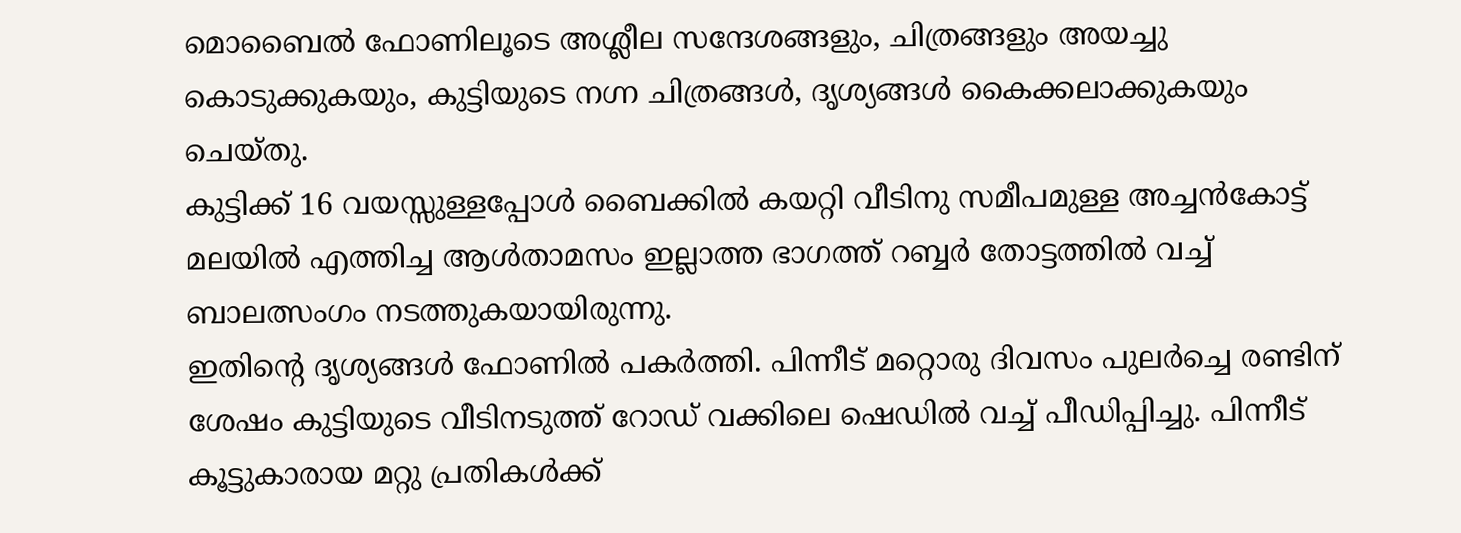മൊബൈൽ ഫോണിലൂടെ അശ്ലീല സന്ദേശങ്ങളും, ചിത്രങ്ങളും അയച്ചു കൊടുക്കുകയും, കുട്ടിയുടെ നഗ്ന ചിത്രങ്ങൾ, ദൃശ്യങ്ങൾ കൈക്കലാക്കുകയും ചെയ്തു.
കുട്ടിക്ക് 16 വയസ്സുള്ളപ്പോൾ ബൈക്കിൽ കയറ്റി വീടിനു സമീപമുള്ള അച്ചൻകോട്ട് മലയിൽ എത്തിച്ച ആൾതാമസം ഇല്ലാത്ത ഭാഗത്ത് റബ്ബർ തോട്ടത്തിൽ വച്ച് ബാലത്സംഗം നടത്തുകയായിരുന്നു.
ഇതിൻ്റെ ദൃശ്യങ്ങൾ ഫോണിൽ പകർത്തി. പിന്നീട് മറ്റൊരു ദിവസം പുലർച്ചെ രണ്ടിന് ശേഷം കുട്ടിയുടെ വീടിനടുത്ത് റോഡ് വക്കിലെ ഷെഡിൽ വച്ച് പീഡിപ്പിച്ചു. പിന്നീട് കൂട്ടുകാരായ മറ്റു പ്രതികൾക്ക്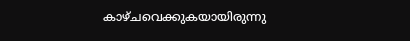കാഴ്ചവെക്കുകയായിരുന്നു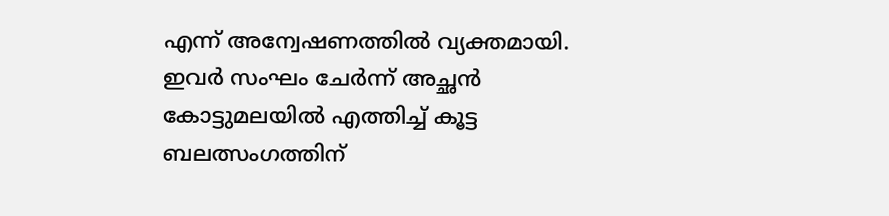എന്ന് അന്വേഷണത്തിൽ വ്യക്തമായി.
ഇവർ സംഘം ചേർന്ന് അച്ഛൻ കോട്ടുമലയിൽ എത്തിച്ച് കൂട്ട ബലത്സംഗത്തിന്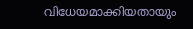വിധേയമാക്കിയതായും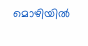മൊഴിയിൽ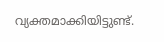വ്യക്തമാക്കിയിട്ടുണ്ട്.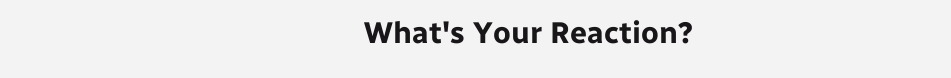What's Your Reaction?